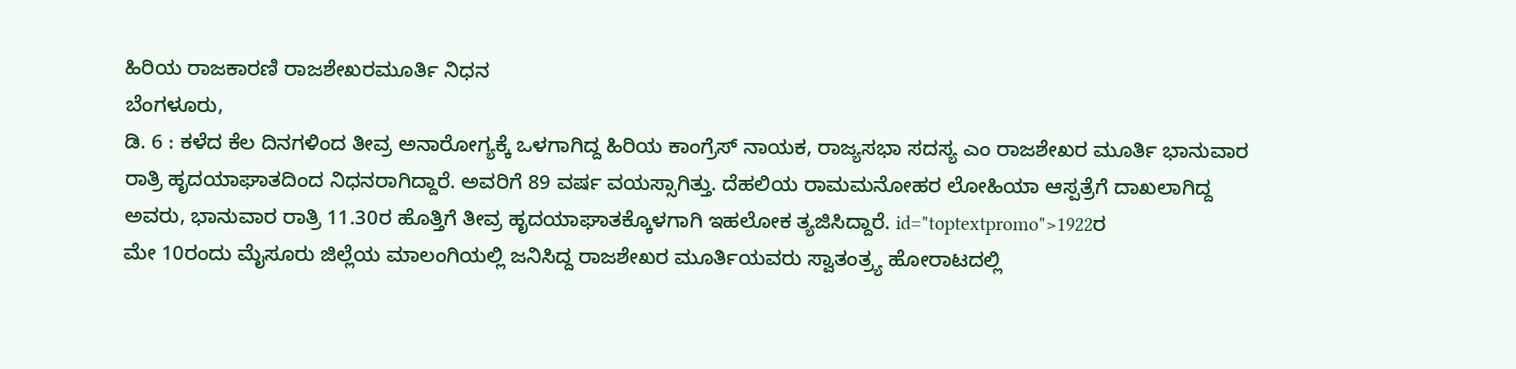ಹಿರಿಯ ರಾಜಕಾರಣಿ ರಾಜಶೇಖರಮೂರ್ತಿ ನಿಧನ
ಬೆಂಗಳೂರು,
ಡಿ. 6 : ಕಳೆದ ಕೆಲ ದಿನಗಳಿಂದ ತೀವ್ರ ಅನಾರೋಗ್ಯಕ್ಕೆ ಒಳಗಾಗಿದ್ದ ಹಿರಿಯ ಕಾಂಗ್ರೆಸ್ ನಾಯಕ, ರಾಜ್ಯಸಭಾ ಸದಸ್ಯ ಎಂ ರಾಜಶೇಖರ ಮೂರ್ತಿ ಭಾನುವಾರ ರಾತ್ರಿ ಹೃದಯಾಘಾತದಿಂದ ನಿಧನರಾಗಿದ್ದಾರೆ. ಅವರಿಗೆ 89 ವರ್ಷ ವಯಸ್ಸಾಗಿತ್ತು. ದೆಹಲಿಯ ರಾಮಮನೋಹರ ಲೋಹಿಯಾ ಆಸ್ಪತ್ರೆಗೆ ದಾಖಲಾಗಿದ್ದ ಅವರು, ಭಾನುವಾರ ರಾತ್ರಿ 11.30ರ ಹೊತ್ತಿಗೆ ತೀವ್ರ ಹೃದಯಾಘಾತಕ್ಕೊಳಗಾಗಿ ಇಹಲೋಕ ತ್ಯಜಿಸಿದ್ದಾರೆ. id="toptextpromo">1922ರ
ಮೇ 10ರಂದು ಮೈಸೂರು ಜಿಲ್ಲೆಯ ಮಾಲಂಗಿಯಲ್ಲಿ ಜನಿಸಿದ್ದ ರಾಜಶೇಖರ ಮೂರ್ತಿಯವರು ಸ್ವಾತಂತ್ರ್ಯ ಹೋರಾಟದಲ್ಲಿ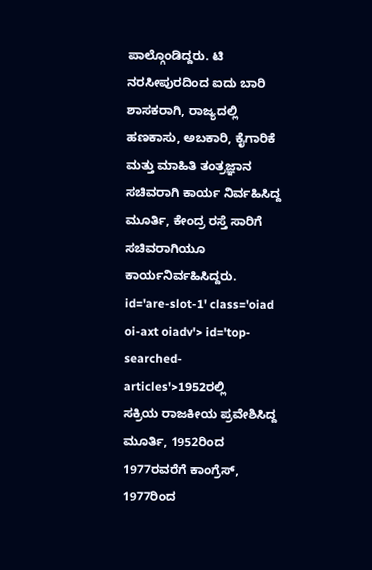ಪಾಲ್ಗೊಂಡಿದ್ದರು. ಟಿ ನರಸೀಪುರದಿಂದ ಐದು ಬಾರಿ ಶಾಸಕರಾಗಿ, ರಾಜ್ಯದಲ್ಲಿ ಹಣಕಾಸು, ಅಬಕಾರಿ, ಕೈಗಾರಿಕೆ ಮತ್ತು ಮಾಹಿತಿ ತಂತ್ರಜ್ಞಾನ ಸಚಿವರಾಗಿ ಕಾರ್ಯ ನಿರ್ವಹಿಸಿದ್ದ ಮೂರ್ತಿ, ಕೇಂದ್ರ ರಸ್ತೆ ಸಾರಿಗೆ ಸಚಿವರಾಗಿಯೂ ಕಾರ್ಯನಿರ್ವಹಿಸಿದ್ದರು. id='are-slot-1' class='oiad oi-axt oiadv'> id='top-searched-articles'>1952ರಲ್ಲಿ
ಸಕ್ರಿಯ ರಾಜಕೀಯ ಪ್ರವೇಶಿಸಿದ್ದ ಮೂರ್ತಿ, 1952ರಿಂದ 1977ರವರೆಗೆ ಕಾಂಗ್ರೆಸ್, 1977ರಿಂದ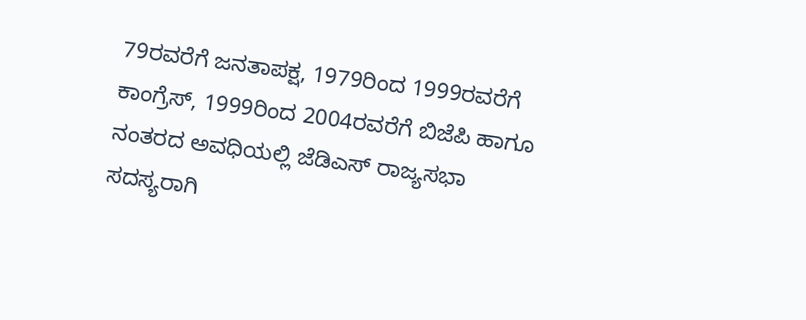79ರವರೆಗೆ ಜನತಾಪಕ್ಷ, 1979ರಿಂದ 1999ರವರೆಗೆ ಕಾಂಗ್ರೆಸ್, 1999ರಿಂದ 2004ರವರೆಗೆ ಬಿಜೆಪಿ ಹಾಗೂ ನಂತರದ ಅವಧಿಯಲ್ಲಿ ಜೆಡಿಎಸ್ ರಾಜ್ಯಸಭಾ ಸದಸ್ಯರಾಗಿ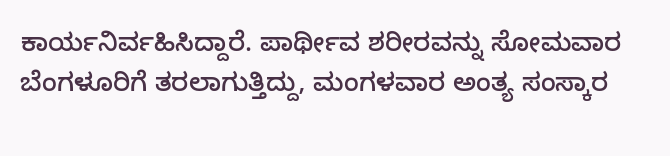ಕಾರ್ಯನಿರ್ವಹಿಸಿದ್ದಾರೆ. ಪಾರ್ಥೀವ ಶರೀರವನ್ನು ಸೋಮವಾರ ಬೆಂಗಳೂರಿಗೆ ತರಲಾಗುತ್ತಿದ್ದು, ಮಂಗಳವಾರ ಅಂತ್ಯ ಸಂಸ್ಕಾರ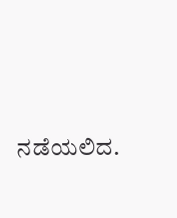ನಡೆಯಲಿದ.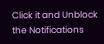Click it and Unblock the Notifications